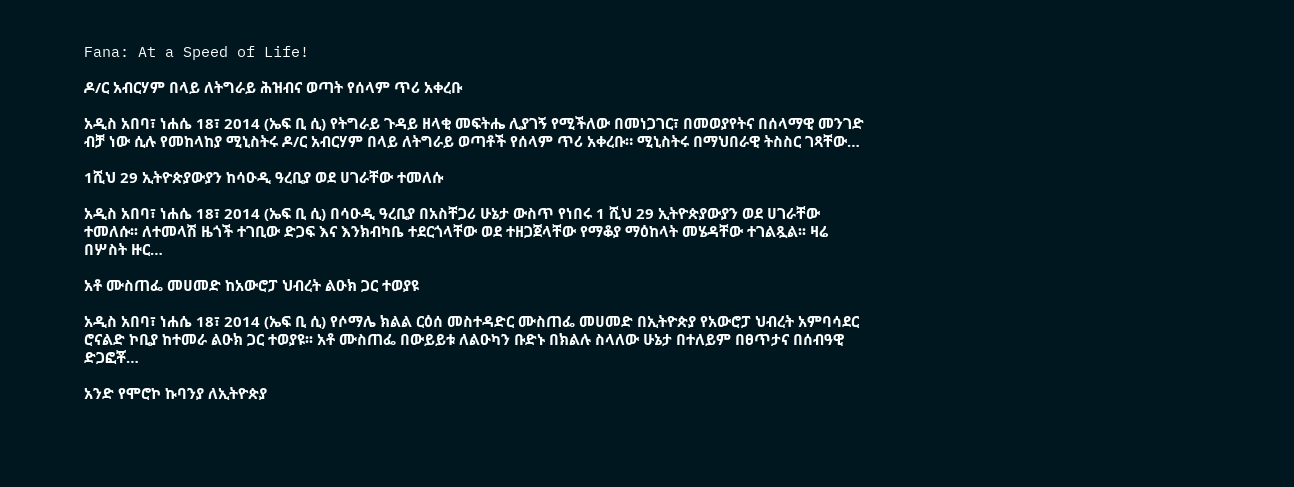Fana: At a Speed of Life!

ዶ/ር አብርሃም በላይ ለትግራይ ሕዝብና ወጣት የሰላም ጥሪ አቀረቡ

አዲስ አበባ፣ ነሐሴ 18፣ 2014 (ኤፍ ቢ ሲ) የትግራይ ጉዳይ ዘላቂ መፍትሔ ሊያገኝ የሚችለው በመነጋገር፣ በመወያየትና በሰላማዊ መንገድ ብቻ ነው ሲሉ የመከላከያ ሚኒስትሩ ዶ/ር አብርሃም በላይ ለትግራይ ወጣቶች የሰላም ጥሪ አቀረቡ። ሚኒስትሩ በማህበራዊ ትስስር ገጻቸው…

1ሺህ 29 ኢትዮጵያውያን ከሳዑዲ ዓረቢያ ወደ ሀገራቸው ተመለሱ

አዲስ አበባ፣ ነሐሴ 18፣ 2014 (ኤፍ ቢ ሲ) በሳዑዲ ዓረቢያ በአስቸጋሪ ሁኔታ ውስጥ የነበሩ 1 ሺህ 29 ኢትዮጵያውያን ወደ ሀገራቸው ተመለሱ፡፡ ለተመላሽ ዜጎች ተገቢው ድጋፍ እና እንክብካቤ ተደርጎላቸው ወደ ተዘጋጀላቸው የማቆያ ማዕከላት መሄዳቸው ተገልጿል፡፡ ዛሬ በሦስት ዙር…

አቶ ሙስጠፌ መሀመድ ከአውሮፓ ህብረት ልዑክ ጋር ተወያዩ

አዲስ አበባ፣ ነሐሴ 18፣ 2014 (ኤፍ ቢ ሲ) የሶማሌ ክልል ርዕሰ መስተዳድር ሙስጠፌ መሀመድ በኢትዮጵያ የአውሮፓ ህብረት አምባሳደር ሮናልድ ኮቢያ ከተመራ ልዑክ ጋር ተወያዩ፡፡ አቶ ሙስጠፌ በውይይቱ ለልዑካን ቡድኑ በክልሉ ስላለው ሁኔታ በተለይም በፀጥታና በሰብዓዊ ድጋፎቾ…

አንድ የሞሮኮ ኩባንያ ለኢትዮጵያ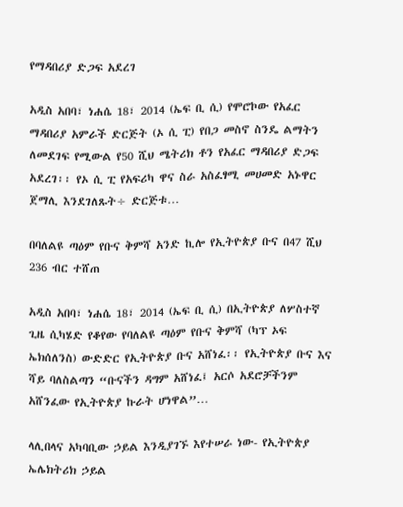የማዳበሪያ ድጋፍ አደረገ

አዲስ አበባ፣ ነሐሴ 18፣ 2014 (ኤፍ ቢ ሲ) የሞሮኮው የአፈር ማዳበሪያ አምራች ድርጅት (ኦ ሲ ፒ) የበጋ መስኖ ስንዴ ልማትን ለመደገፍ የሚውል የ50 ሺህ ሜትሪክ ቶን የአፈር ማዳበሪያ ድጋፍ አደረገ፡፡ የኦ ሲ ፒ የአፍሪካ ዋና ስራ አስፈፃሚ መሀመድ አኑዋር ጀማሊ እንደገለጹት÷ ድርጅቱ…

በባለልዩ ጣዕም የቡና ቅምሻ አንድ ኪሎ የኢትዮጵያ ቡና በ47 ሺህ 236 ብር ተሸጠ

አዲስ አበባ፣ ነሐሴ 18፣ 2014 (ኤፍ ቢ ሲ) በኢትዮጵያ ለሦስተኛ ጊዜ ሲካሄድ የቆየው የባለልዩ ጣዕም የቡና ቅምሻ (ካፕ ኦፍ ኤክሰለንስ) ውድድር የኢትዮጵያ ቡና አሸነፈ፡፡ የኢትዮጵያ ቡና እና ሻይ ባለስልጣን “ቡናችን ዳግም አሸነፈ፤ አርሶ አደሮቻችንም አሸንፈው የኢትዮጵያ ኩራት ሆነዋል”…

ላሊበላና አካባቢው ኃይል እንዲያገኙ እየተሠራ ነው- የኢትዮጵያ ኤሌክትሪክ ኃይል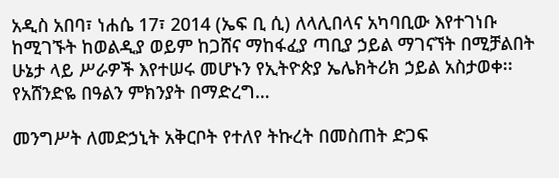አዲስ አበባ፣ ነሐሴ 17፣ 2014 (ኤፍ ቢ ሲ) ለላሊበላና አካባቢው እየተገነቡ ከሚገኙት ከወልዲያ ወይም ከጋሸና ማከፋፈያ ጣቢያ ኃይል ማገናኘት በሚቻልበት ሁኔታ ላይ ሥራዎች እየተሠሩ መሆኑን የኢትዮጵያ ኤሌክትሪክ ኃይል አስታወቀ፡፡ የአሸንድዬ በዓልን ምክንያት በማድረግ…

መንግሥት ለመድኃኒት አቅርቦት የተለየ ትኩረት በመስጠት ድጋፍ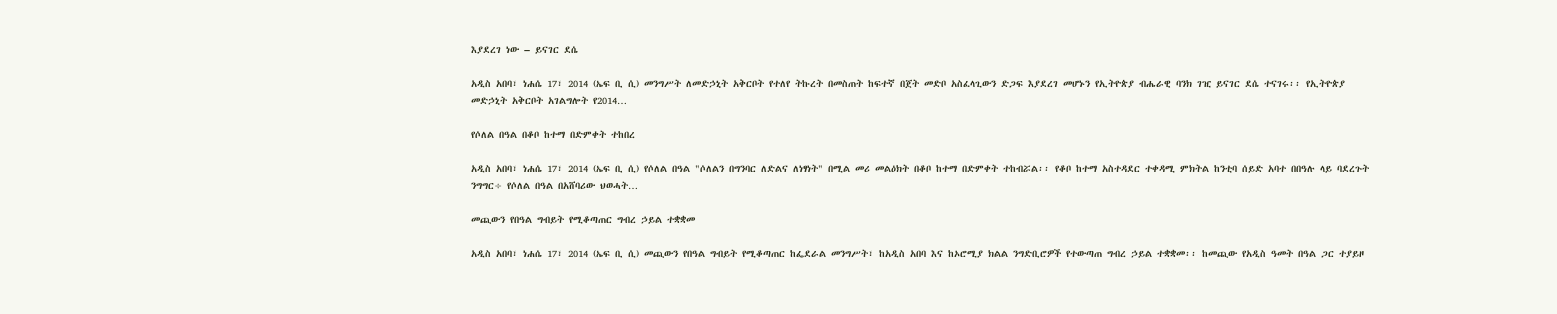እያደረገ ነው – ይናገር ደሴ

አዲስ አበባ፣ ነሐሴ 17፣ 2014 (ኤፍ ቢ ሲ) መንግሥት ለመድኃኒት አቅርቦት የተለየ ትኩረት በመስጠት ከፍተኛ በጀት መድቦ አስፈላጊውን ድጋፍ እያደረገ መሆኑን የኢትዮጵያ ብሔራዊ ባንክ ገዢ ይናገር ደሴ ተናገሩ፡፡ የኢትዮጵያ መድኃኒት አቅርቦት አገልግሎት የ2014…

የሶለል በዓል በቆቦ ከተማ በድምቀት ተከበረ

አዲስ አበባ፣ ነሐሴ 17፣ 2014 (ኤፍ ቢ ሲ) የሶለል በዓል "ሶለልን በግንባር ለድልና ለነፃነት" በሚል መሪ መልዕክት በቆቦ ከተማ በድምቀት ተከብሯል፡፡ የቆቦ ከተማ አስተዳደር ተቀዳሚ ምክትል ከንቲባ ሰይድ አባተ በበዓሉ ላይ ባደረጉት ንግግር÷ የሶለል በዓል በአሸባሪው ህወሓት…

መጪውን የበዓል ግብይት የሚቆጣጠር ግብረ ኃይል ተቋቋመ

አዲስ አበባ፣ ነሐሴ 17፣ 2014 (ኤፍ ቢ ሲ) መጪውን የበዓል ግብይት የሚቆጣጠር ከፌደራል መንግሥት፣ ከአዲስ አበባ እና ከኦሮሚያ ክልል ንግድቢሮዎች የተውጣጠ ግብረ ኃይል ተቋቋመ፡፡ ከመጪው የአዲስ ዓመት በዓል ጋር ተያይዞ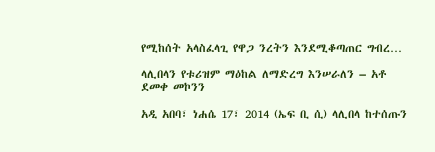የሚከሰት አላስፈላጊ የዋጋ ንረትን እንደሚቆጣጠር ግብረ…

ላሊበላን የቱሪዝም ማዕከል ለማድረግ እንሠራለን – አቶ ደመቀ መኮንን

አዲ አበባ፣ ነሐሴ 17፣ 2014 (ኤፍ ቢ ሲ) ላሊበላ ከተሰጡን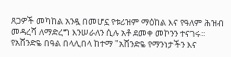ጸጋዎች መካከል አንዷ በመሆኗ የቱሪዝም ማዕከል እና የዓለም ሕዝብ መዳረሻ ለማድረግ እንሠራለን ሲሉ አቶ ደመቀ መኮንን ተናገሩ፡፡ የአሸንድዬ በዓል በላሊበላ ከተማ "አሸንድዬ የማንነታችን እና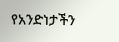የአንድነታችን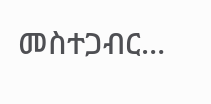መስተጋብር…